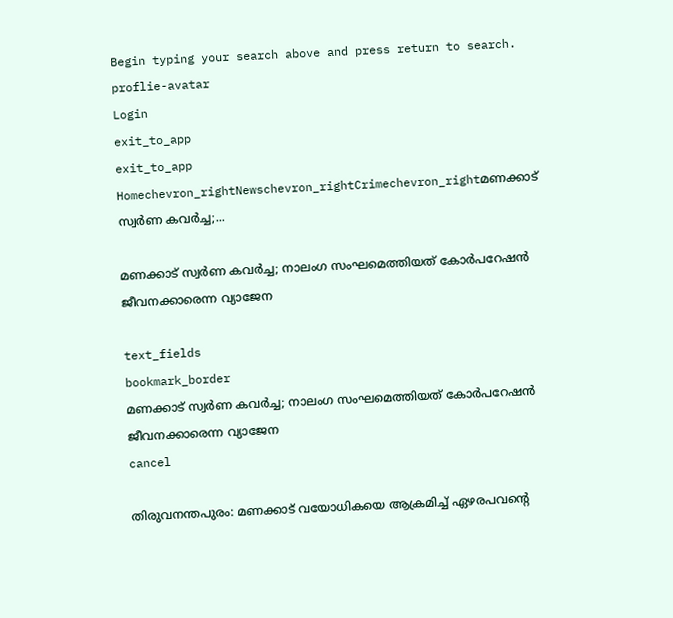Begin typing your search above and press return to search.
proflie-avatar
Login
exit_to_app
exit_to_app
Homechevron_rightNewschevron_rightCrimechevron_rightമണക്കാട് സ്വർണ കവർച്ച;...

മണക്കാട് സ്വർണ കവർച്ച; നാലംഗ സംഘമെത്തിയത് കോർപറേഷൻ ജീവനക്കാരെന്ന വ്യാജേന

text_fields
bookmark_border
മണക്കാട് സ്വർണ കവർച്ച; നാലംഗ സംഘമെത്തിയത് കോർപറേഷൻ ജീവനക്കാരെന്ന വ്യാജേന
cancel

തിരുവനന്തപുരം: മണക്കാട് വയോധികയെ ആക്രമിച്ച് ഏഴരപവന്‍റെ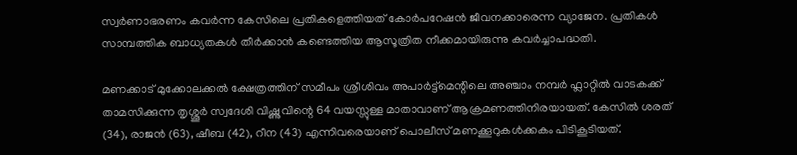സ്വർണാഭരണം കവർന്ന കേസിലെ പ്രതികളെത്തിയത് കോർപറേഷൻ ജീവനക്കാരെന്ന വ്യാജേന. പ്രതികൾ സാമ്പത്തിക ബാധ്യതകൾ തീർക്കാൻ കണ്ടെത്തിയ ആസൂത്രിത നീക്കമായിരുന്നു കവർച്ചാപദ്ധതി.

മണക്കാട് മുക്കോലക്കല്‍ ക്ഷേത്രത്തിന് സമീപം ശ്രീശിവം അപാര്‍ട്ട്മെന്റിലെ അഞ്ചാം നമ്പര്‍ ഫ്ലാറ്റിൽ വാടകക്ക് താമസിക്കുന്ന തൃശ്ശൂർ സ്വദേശി വിഷ്ണുവിന്റെ 64 വയസ്സുള്ള മാതാവാണ് ആക്രമണത്തിനിരയായത്. കേസിൽ ശരത് (34), രാജൻ (63), ഷീബ (42), റീന (43) എന്നിവരെയാണ് പൊലീസ് മണക്കൂറുകൾക്കകം പിടികൂടിയത്.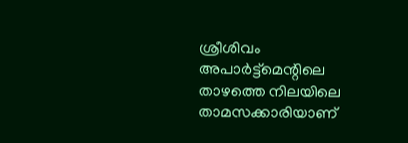ശ്രീശിവം അപാര്‍ട്ട്മെന്റിലെ താഴത്തെ നിലയിലെ താമസക്കാരിയാണ്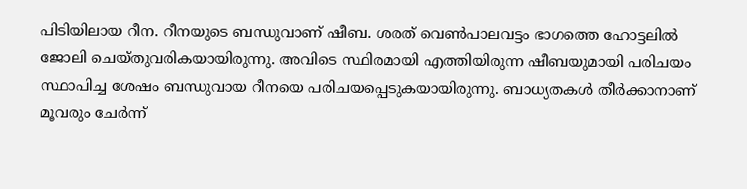പിടിയിലായ റീന. റീനയുടെ ബന്ധുവാണ് ഷീബ. ശരത് വെൺപാലവട്ടം ഭാഗത്തെ ഹോട്ടലിൽ ജോലി ചെയ്തുവരികയായിരുന്നു. അവിടെ സ്ഥിരമായി എത്തിയിരുന്ന ഷീബയുമായി പരിചയം സ്ഥാപിച്ച ശേഷം ബന്ധുവായ റീനയെ പരിചയപ്പെടുകയായിരുന്നു. ബാധ്യതകള്‍ തീര്‍ക്കാനാണ് മൂവരും ചേർന്ന്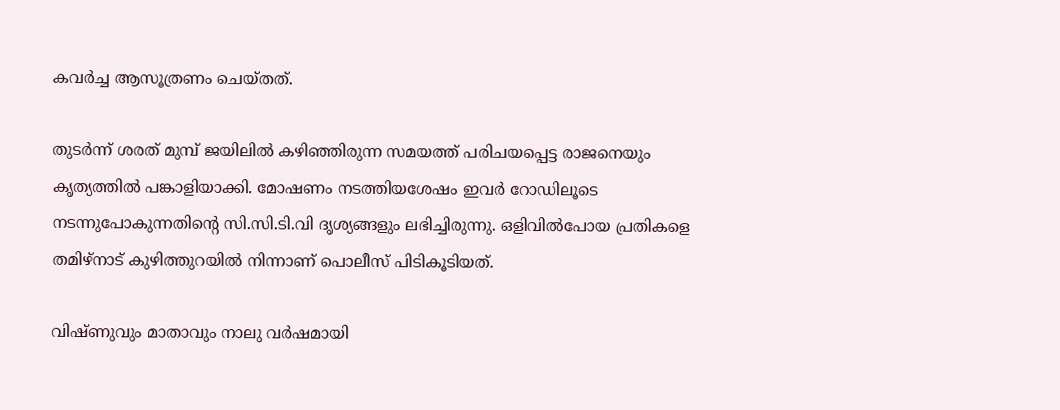കവർച്ച ആസൂത്രണം ചെയ്തത്.

തുടർന്ന് ശരത് മുമ്പ് ജയിലിൽ കഴിഞ്ഞിരുന്ന സമയത്ത് പരിചയപ്പെട്ട രാജനെയും കൃത്യത്തിൽ പങ്കാളിയാക്കി. മോഷണം നടത്തിയശേഷം ഇവർ റോഡിലൂടെ നടന്നുപോകുന്നതിന്‍റെ സി.സി.ടി.വി ദൃശ്യങ്ങളും ലഭിച്ചിരുന്നു. ഒളിവിൽപോയ പ്രതികളെ തമിഴ്നാട് കുഴിത്തുറയിൽ നിന്നാണ് പൊലീസ് പിടികൂടിയത്.

വിഷ്ണുവും മാതാവും നാലു വർഷമായി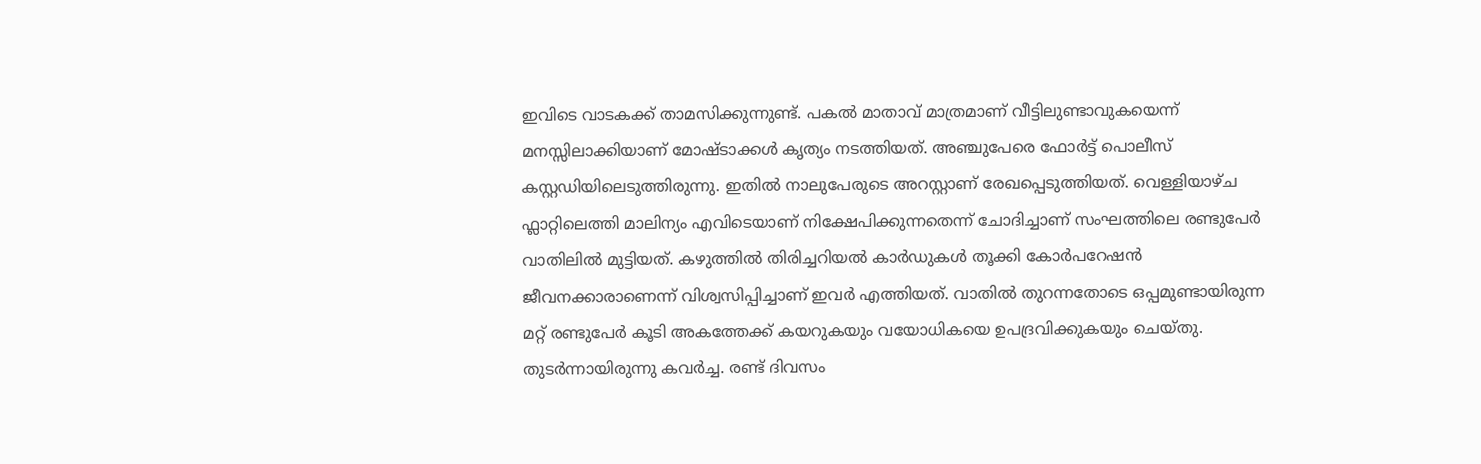ഇവിടെ വാടകക്ക് താമസിക്കുന്നുണ്ട്. പകൽ മാതാവ് മാത്രമാണ് വീട്ടിലുണ്ടാവുകയെന്ന് മനസ്സിലാക്കിയാണ് മോഷ്ടാക്കൾ കൃത്യം നടത്തിയത്. അഞ്ചുപേരെ ഫോര്‍ട്ട് പൊലീസ് കസ്റ്റഡിയിലെടുത്തിരുന്നു. ഇതിൽ നാലുപേരുടെ അറസ്റ്റാണ് രേഖപ്പെടുത്തിയത്. വെള്ളിയാഴ്ച ഫ്ലാറ്റിലെത്തി മാലിന്യം എവിടെയാണ് നിക്ഷേപിക്കുന്നതെന്ന് ചോദിച്ചാണ് സംഘത്തിലെ രണ്ടുപേർ വാതിലിൽ മുട്ടിയത്. കഴുത്തില്‍ തിരിച്ചറിയല്‍ കാര്‍ഡുകള്‍ തൂക്കി കോര്‍പറേഷന്‍ ജീവനക്കാരാണെന്ന് വിശ്വസിപ്പിച്ചാണ് ഇവർ എത്തിയത്. വാതിൽ തുറന്നതോടെ ഒപ്പമുണ്ടായിരുന്ന മറ്റ് രണ്ടുപേർ കൂടി അകത്തേക്ക് കയറുകയും വയോധികയെ ഉപദ്രവിക്കുകയും ചെയ്തു. തുടർന്നായിരുന്നു കവർച്ച. രണ്ട് ദിവസം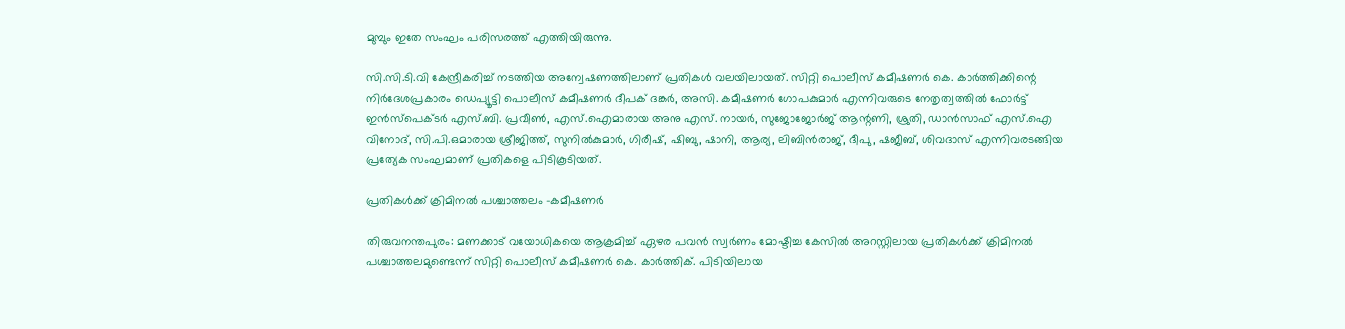മുമ്പും ഇതേ സംഘം പരിസരത്ത് എത്തിയിരുന്നു.

സി.സി.ടി.വി കേന്ദ്രീകരിച്ച് നടത്തിയ അന്വേഷണത്തിലാണ് പ്രതികൾ വലയിലായത്. സിറ്റി പൊലീസ് കമീഷണർ കെ. കാർത്തിക്കിന്റെ നിർദേശപ്രകാരം ഡെപ്യൂട്ടി പൊലീസ് കമീഷണർ ദീപക് ദങ്കർ, അസി. കമീഷണർ ഗോപകുമാർ എന്നിവരുടെ നേതൃത്വത്തിൽ ഫോർട്ട് ഇൻസ്പെക്ടർ എസ്.ബി. പ്രവീൺ, എസ്.ഐമാരായ അനു എസ്. നായർ, സുജോജോർജ് ആന്റണി, ശ്രുതി, ഡാൻസാഫ് എസ്.ഐ വിനോദ്, സി.പി.ഒമാരായ ശ്രീജിത്ത്, സുനിൽകുമാർ, ഗിരീഷ്, ഷിബു, ഷാനി, ആര്യ, ലിബിൻരാജ്, ദീപു, ഷജീബ്, ശിവദാസ് എന്നിവരടങ്ങിയ പ്രത്യേക സംഘമാണ് പ്രതികളെ പിടികൂടിയത്.

പ്രതികൾക്ക് ക്രിമിനൽ പശ്ചാത്തലം -കമീഷണർ

തിരുവനന്തപുരം: മണക്കാട് വയോധികയെ ആക്രമിച്ച് ഏഴര പവൻ സ്വർണം മോഷ്ടിച്ച കേസിൽ അറസ്റ്റിലായ പ്രതികൾക്ക് ക്രിമിനൽ പശ്ചാത്തലമുണ്ടെന്ന് സിറ്റി പൊലീസ് കമീഷണർ കെ. കാർത്തിക്. പിടിയിലായ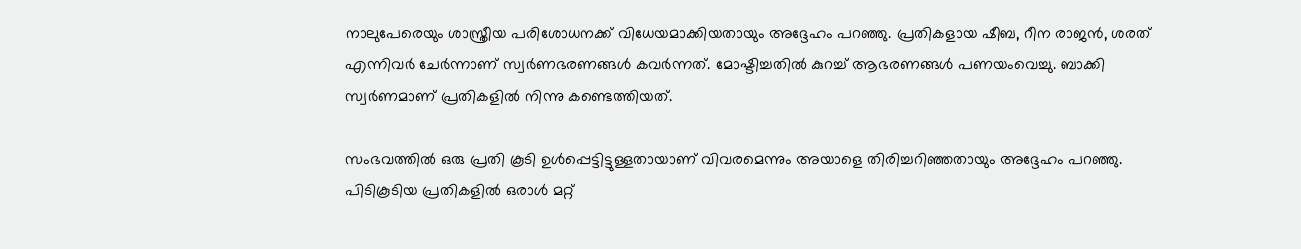നാലുപേരെയും ശാസ്ത്രീയ പരിശോധനക്ക് വിധേയമാക്കിയതായും അദ്ദേഹം പറഞ്ഞു. പ്രതികളായ ഷീബ, റീന രാജൻ, ശരത് എന്നിവർ ചേർന്നാണ് സ്വർണഭരണങ്ങൾ കവർന്നത്. മോഷ്ടിച്ചതിൽ കുറച്ച് ആഭരണങ്ങൾ പണയംവെച്ചു. ബാക്കി സ്വർണമാണ് പ്രതികളിൽ നിന്നു കണ്ടെത്തിയത്.

സംഭവത്തിൽ ഒരു പ്രതി കൂടി ഉൾപ്പെട്ടിട്ടുള്ളതായാണ് വിവരമെന്നും അയാളെ തിരിച്ചറിഞ്ഞതായും അദ്ദേഹം പറഞ്ഞു. പിടികൂടിയ പ്രതികളിൽ ഒരാൾ മറ്റ്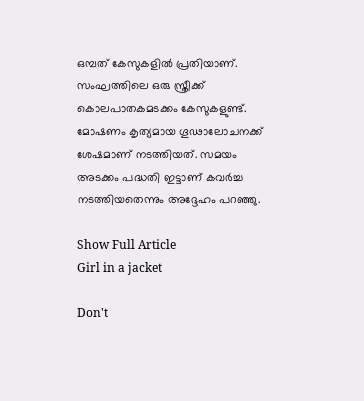ഒമ്പത് കേസുകളിൽ പ്രതിയാണ്. സംഘത്തിലെ ഒരു സ്ത്രീക്ക് കൊലപാതകമടക്കം കേസുകളുണ്ട്. മോഷണം കൃത്യമായ ഗൂഢാലോചനക്ക് ശേഷമാണ് നടത്തിയത്. സമയം അടക്കം പദ്ധതി ഇട്ടാണ് കവർച്ച നടത്തിയതെന്നും അദ്ദേഹം പറഞ്ഞു.

Show Full Article
Girl in a jacket

Don't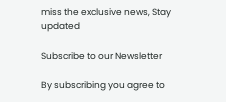miss the exclusive news, Stay updated

Subscribe to our Newsletter

By subscribing you agree to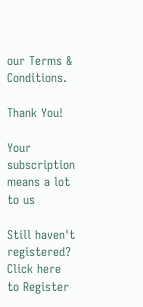our Terms & Conditions.

Thank You!

Your subscription means a lot to us

Still haven't registered? Click here to Register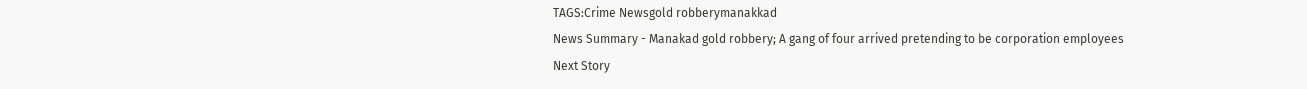TAGS:Crime Newsgold robberymanakkad
News Summary - Manakad gold robbery; A gang of four arrived pretending to be corporation employees
Next Story